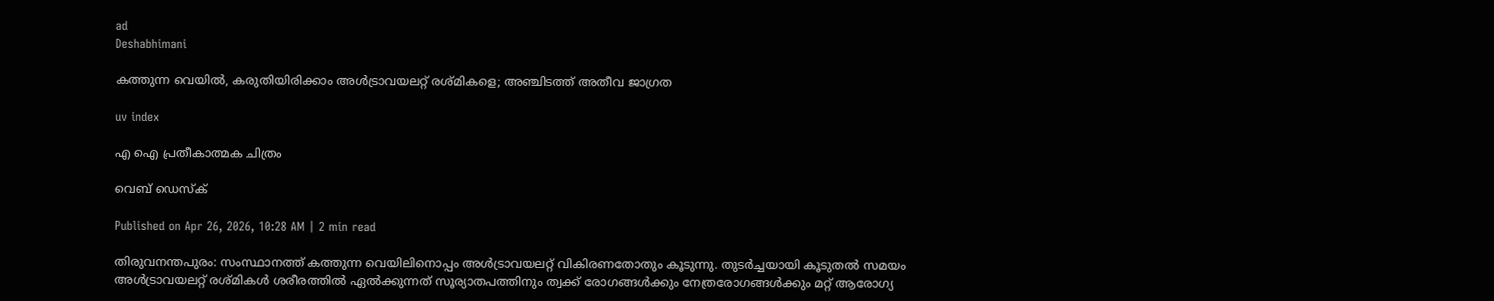ad
Deshabhimani

കത്തുന്ന വെയിൽ, കരുതിയിരിക്കാം അൾട്രാവയലറ്റ് രശ്മികളെ; അഞ്ചിടത്ത് അതീവ ജാഗ്രത

uv index

എ ഐ പ്രതീകാത്മക ചിത്രം

വെബ് ഡെസ്ക്

Published on Apr 26, 2026, 10:28 AM | 2 min read

തിരുവനന്തപുരം: സംസ്ഥാനത്ത് കത്തുന്ന വെയിലിനൊപ്പം അൾട്രാവയലറ്റ് വികിരണതോതും കൂടുന്നു. തുടർച്ചയായി കൂടുതൽ സമയം അൾട്രാവയലറ്റ് രശ്മികൾ ശരീരത്തിൽ ഏൽക്കുന്നത് സൂര്യാതപത്തിനും ത്വക്ക് രോഗങ്ങൾക്കും നേത്രരോഗങ്ങൾക്കും മറ്റ് ആരോഗ്യ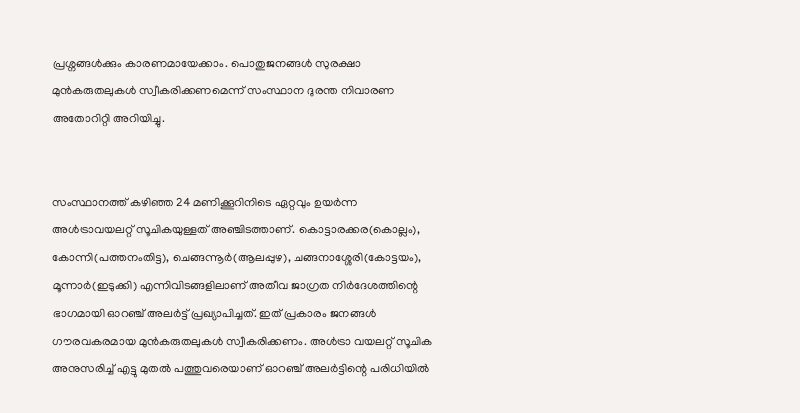പ്രശ്നങ്ങൾക്കും കാരണമായേക്കാം. പൊതുജനങ്ങൾ സുരക്ഷാ മുൻകരുതലുകൾ സ്വീകരിക്കണമെന്ന് സംസ്ഥാന ദുരന്ത നിവാരണ അതോറിറ്റി അറിയിച്ചു.


സംസ്ഥാനത്ത് കഴിഞ്ഞ 24 മണിക്കൂറിനിടെ ഏറ്റവും ഉയര്‍ന്ന അള്‍ട്രാവയലറ്റ് സൂചികയുള്ളത് അഞ്ചിടത്താണ്. കൊട്ടാരക്കര(കൊല്ലം), കോന്നി(പത്തനംതിട്ട), ചെങ്ങന്നൂർ(ആലപ്പുഴ), ചങ്ങനാശ്ശേരി(കോട്ടയം), മൂന്നാർ(ഇടുക്കി) എന്നിവിടങ്ങളിലാണ് അതീവ ജാഗ്രത നിർദേശത്തിന്റെ ഭാഗമായി ഓറഞ്ച് അലർട്ട് പ്രഖ്യാപിച്ചത്. ഇത് പ്രകാരം ജനങ്ങൾ ഗൗരവകരമായ മുൻകരുതലുകൾ സ്വീകരിക്കണം. അള്‍ട്രാ വയലറ്റ് സൂചിക അനുസരിച്ച് എട്ടു മുതല്‍ പത്തുവരെയാണ് ഓറഞ്ച് അലര്‍ട്ടിന്റെ പരിധിയില്‍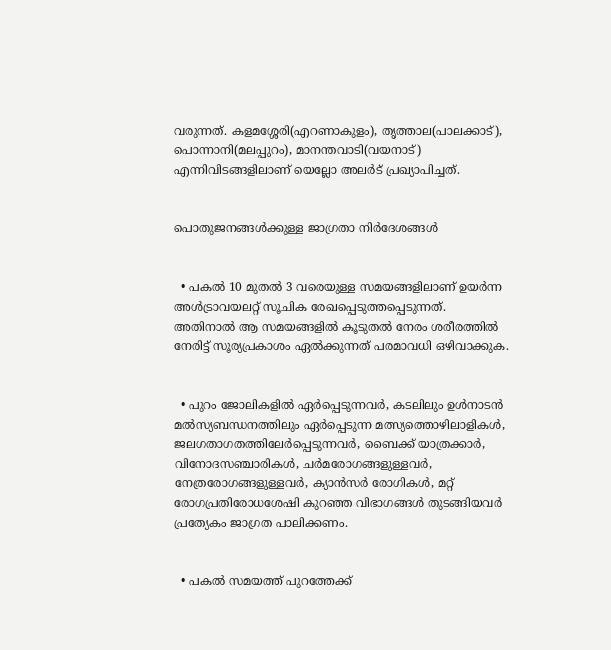വരുന്നത്. കളമശ്ശേരി(എറണാകുളം), തൃത്താല(പാലക്കാട്), പൊന്നാനി(മലപ്പുറം), മാനന്തവാടി(വയനാട്) എന്നിവിടങ്ങളി‍ലാണ് യെല്ലോ അലർട് പ്രഖ്യാപിച്ചത്.


പൊതുജനങ്ങൾക്കുള്ള ജാഗ്രതാ നിർദേശങ്ങൾ


  • പകൽ 10 മുതൽ 3 വരെയുള്ള സമയങ്ങളിലാണ് ഉയർന്ന അൾട്രാവയലറ്റ് സൂചിക രേഖപ്പെടുത്തപ്പെടുന്നത്. അതിനാൽ ആ സമയങ്ങളിൽ കൂടുതൽ നേരം ശരീരത്തിൽ നേരിട്ട് സൂര്യപ്രകാശം ഏൽക്കുന്നത് പരമാവധി ഒഴിവാക്കുക.


  • പുറം ജോലികളിൽ ഏർപ്പെടുന്നവർ, കടലിലും ഉൾനാടൻ മൽസ്യബന്ധനത്തിലും ഏർപ്പെടുന്ന മത്സ്യത്തൊഴിലാളികൾ, ജലഗതാഗതത്തിലേർപ്പെടുന്നവർ, ബൈക്ക് യാത്രക്കാർ, വിനോദസഞ്ചാരികൾ, ചർമരോഗങ്ങളുള്ളവർ, നേത്രരോഗങ്ങളുള്ളവർ, ക്യാൻസർ രോഗികൾ, മറ്റ് രോഗപ്രതിരോധശേഷി കുറഞ്ഞ വിഭാഗങ്ങൾ തുടങ്ങിയവർ പ്രത്യേകം ജാഗ്രത പാലിക്കണം.


  • പകൽ സമയത്ത് പുറത്തേക്ക്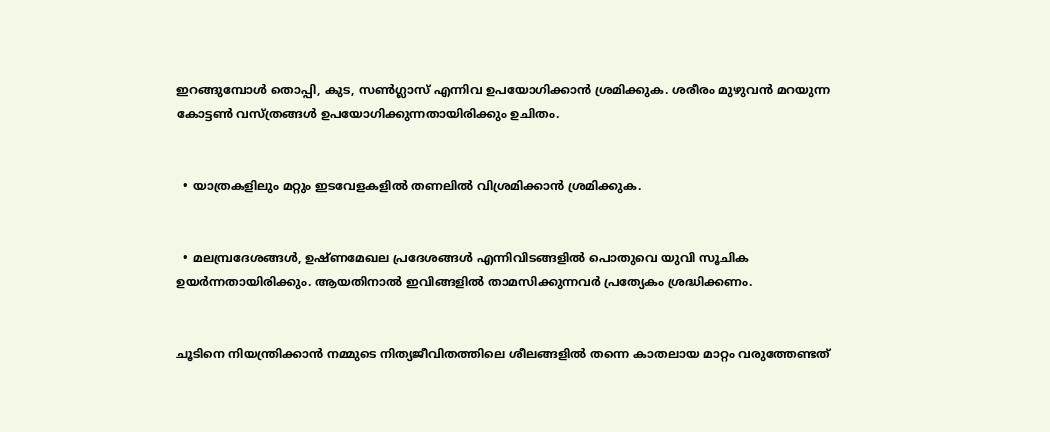ഇറങ്ങുമ്പോൾ തൊപ്പി, കുട, സൺഗ്ലാസ് എന്നിവ ഉപയോഗിക്കാൻ ശ്രമിക്കുക. ശരീരം മുഴുവൻ മറയുന്ന കോട്ടൺ വസ്ത്രങ്ങൾ ഉപയോഗിക്കുന്നതായിരിക്കും ഉചിതം.


  • യാത്രകളിലും മറ്റും ഇടവേളകളിൽ തണലിൽ വിശ്രമിക്കാൻ ശ്രമിക്കുക.


  • മലമ്പ്രദേശങ്ങൾ, ഉഷ്ണമേഖല പ്രദേശങ്ങൾ എന്നിവിടങ്ങളിൽ പൊതുവെ യുവി സൂചിക ഉയർന്നതായിരിക്കും. ആയതിനാൽ ഇവിങ്ങളിൽ താമസിക്കുന്നവർ പ്രത്യേകം ശ്രദ്ധിക്കണം.


ചൂടിനെ നിയന്ത്രിക്കാൻ നമ്മുടെ നിത്യജീവിതത്തിലെ ശീലങ്ങളിൽ തന്നെ കാതലായ മാറ്റം വരുത്തേണ്ടത്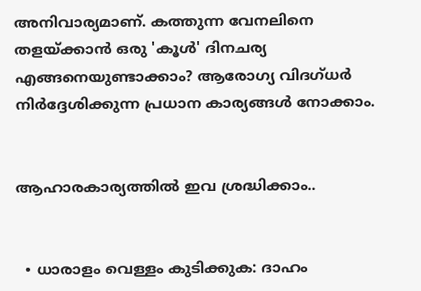അനിവാര്യമാണ്. കത്തുന്ന വേനലിനെ തളയ്ക്കാൻ ഒരു 'കൂൾ' ദിനചര്യ എങ്ങനെയുണ്ടാക്കാം? ആരോഗ്യ വിദഗ്ധർ നിർദ്ദേശിക്കുന്ന പ്രധാന കാര്യങ്ങൾ നോക്കാം.


ആഹാരകാര്യത്തിൽ ഇവ ശ്രദ്ധിക്കാം..


  • ധാരാളം വെള്ളം കുടിക്കുക: ദാഹം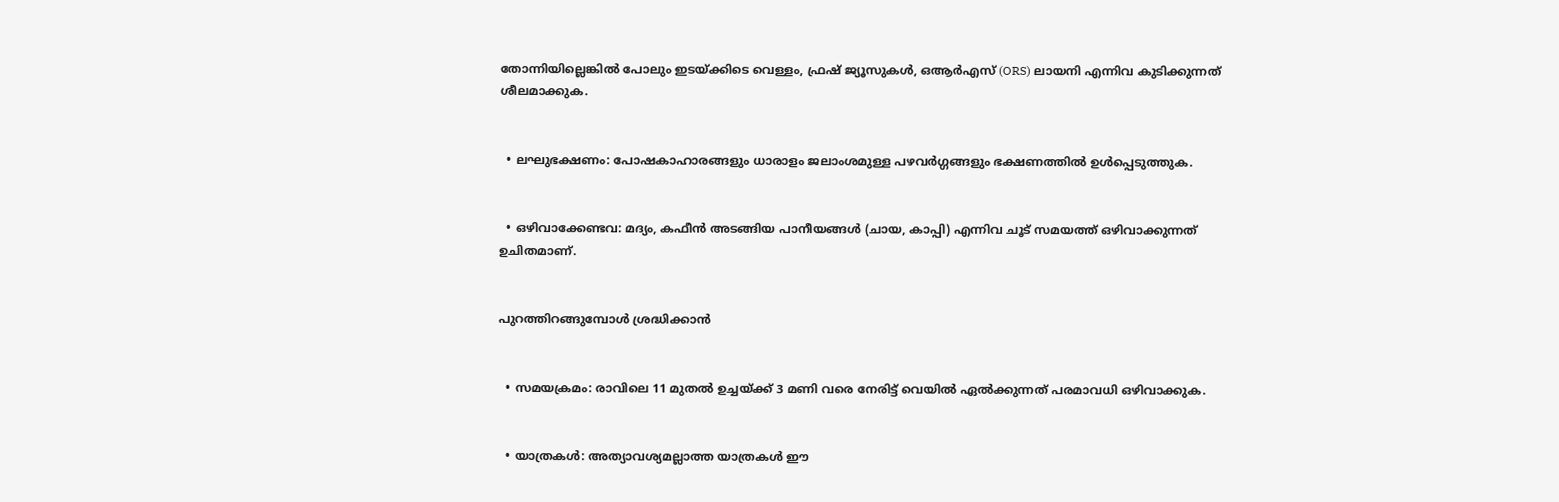തോന്നിയില്ലെങ്കിൽ പോലും ഇടയ്ക്കിടെ വെള്ളം, ഫ്രഷ് ജ്യൂസുകൾ, ഒആർഎസ് (ORS) ലായനി എന്നിവ കുടിക്കുന്നത് ശീലമാക്കുക.


  • ലഘുഭക്ഷണം: പോഷകാഹാരങ്ങളും ധാരാളം ജലാംശമുള്ള പഴവർഗ്ഗങ്ങളും ഭക്ഷണത്തിൽ ഉൾപ്പെടുത്തുക.


  • ഒഴിവാക്കേണ്ടവ: മദ്യം, കഫീൻ അടങ്ങിയ പാനീയങ്ങൾ (ചായ, കാപ്പി) എന്നിവ ചൂട് സമയത്ത് ഒഴിവാക്കുന്നത് ഉചിതമാണ്.


പുറത്തിറങ്ങുമ്പോൾ ശ്രദ്ധിക്കാൻ


  • സമയക്രമം: രാവിലെ 11 മുതൽ ഉച്ചയ്ക്ക് 3 മണി വരെ നേരിട്ട് വെയിൽ ഏൽക്കുന്നത് പരമാവധി ഒഴിവാക്കുക.


  • യാത്രകൾ: അത്യാവശ്യമല്ലാത്ത യാത്രകൾ ഈ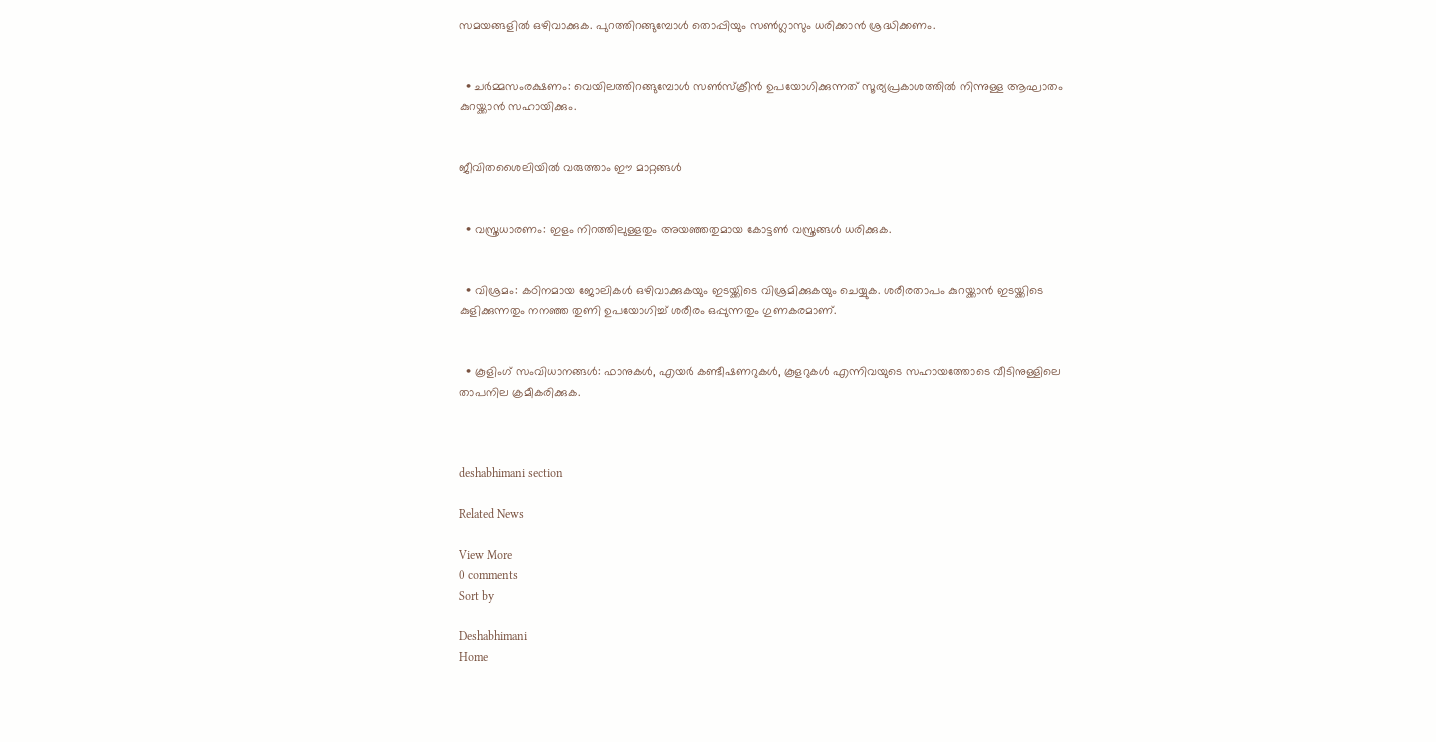സമയങ്ങളിൽ ഒഴിവാക്കുക. പുറത്തിറങ്ങുമ്പോൾ തൊപ്പിയും സൺഗ്ലാസും ധരിക്കാൻ ശ്രദ്ധിക്കണം.


  • ചർമ്മസംരക്ഷണം: വെയിലത്തിറങ്ങുമ്പോൾ സൺസ്‌ക്രീൻ ഉപയോഗിക്കുന്നത് സൂര്യപ്രകാശത്തിൽ നിന്നുള്ള ആഘാതം കുറയ്ക്കാൻ സഹായിക്കും.


ജീവിതശൈലിയിൽ വരുത്താം ഈ മാറ്റങ്ങൾ


  • വസ്ത്രധാരണം: ഇളം നിറത്തിലുള്ളതും അയഞ്ഞതുമായ കോട്ടൺ വസ്ത്രങ്ങൾ ധരിക്കുക.


  • വിശ്രമം: കഠിനമായ ജോലികൾ ഒഴിവാക്കുകയും ഇടയ്ക്കിടെ വിശ്രമിക്കുകയും ചെയ്യുക. ശരീരതാപം കുറയ്ക്കാൻ ഇടയ്ക്കിടെ കുളിക്കുന്നതും നനഞ്ഞ തുണി ഉപയോഗിച്ച് ശരീരം ഒപ്പുന്നതും ഗുണകരമാണ്.


  • കൂളിംഗ് സംവിധാനങ്ങൾ: ഫാനുകൾ, എയർ കണ്ടീഷണറുകൾ, കൂളറുകൾ എന്നിവയുടെ സഹായത്തോടെ വീടിനുള്ളിലെ താപനില ക്രമീകരിക്കുക.



deshabhimani section

Related News

View More
0 comments
Sort by

Deshabhimani
Home